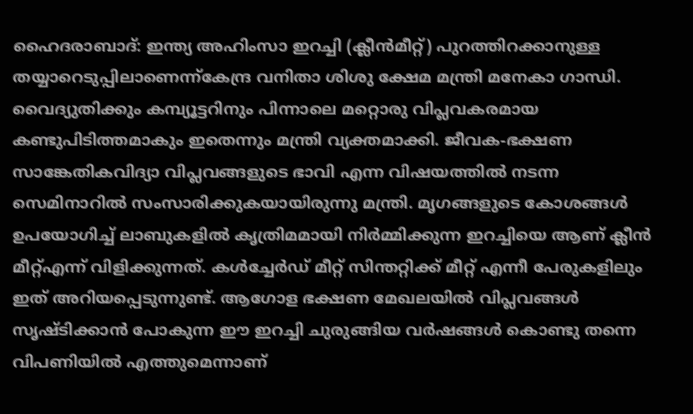ഹൈദരാബാദ്: ഇന്ത്യ അഹിംസാ ഇറച്ചി (ക്ലീൻമീറ്റ്) പുറത്തിറക്കാനുള്ള തയ്യാറെടുപ്പിലാണെന്ന്കേന്ദ്ര വനിതാ ശിശു ക്ഷേമ മന്ത്രി മനേകാ ഗാന്ധി. വൈദ്യുതിക്കും കമ്പ്യൂട്ടറിനും പിന്നാലെ മറ്റൊരു വിപ്ലവകരമായ കണ്ടുപിടിത്തമാകും ഇതെന്നും മന്ത്രി വ്യക്തമാക്കി. ജീവക-ഭക്ഷണ സാങ്കേതികവിദ്യാ വിപ്ലവങ്ങളുടെ ഭാവി എന്ന വിഷയത്തിൽ നടന്ന സെമിനാറിൽ സംസാരിക്കുകയായിരുന്നു മന്ത്രി. മൃഗങ്ങളുടെ കോശങ്ങൾ ഉപയോഗിച്ച് ലാബുകളിൽ കൃത്രിമമായി നിർമ്മിക്കുന്ന ഇറച്ചിയെ ആണ് ക്ലീൻ മീറ്റ്എന്ന് വിളിക്കുന്നത്. കൾച്ചേർഡ് മീറ്റ് സിന്തറ്റിക്ക് മീറ്റ് എന്നീ പേരുകളിലും ഇത് അറിയപ്പെടുന്നുണ്ട്. ആഗോള ഭക്ഷണ മേഖലയിൽ വിപ്ലവങ്ങൾ സൃഷ്ടിക്കാൻ പോകുന്ന ഈ ഇറച്ചി ചുരുങ്ങിയ വർഷങ്ങൾ കൊണ്ടു തന്നെ വിപണിയിൽ എത്തുമെന്നാണ്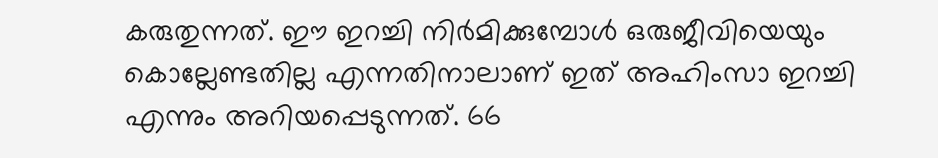കരുതുന്നത്. ഈ ഇറച്ചി നിർമിക്കുമ്പോൾ ഒരുജീവിയെയും കൊല്ലേണ്ടതില്ല എന്നതിനാലാണ് ഇത് അഹിംസാ ഇറച്ചി എന്നും അറിയപ്പെടുന്നത്. 66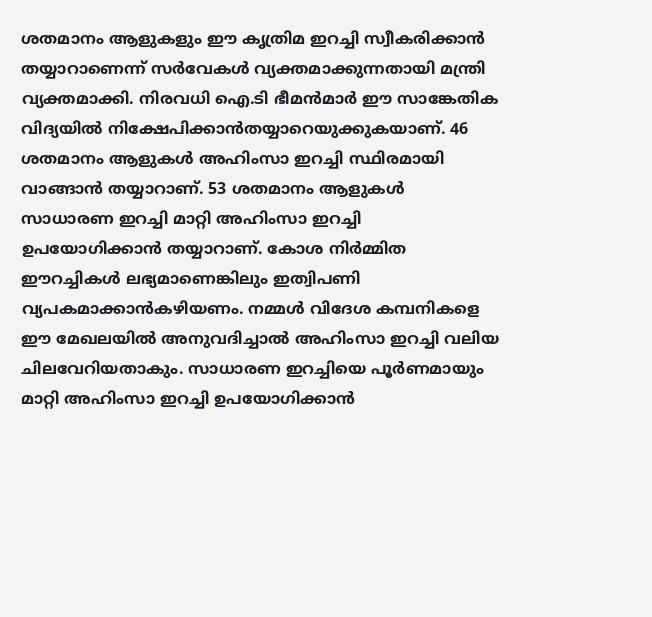ശതമാനം ആളുകളും ഈ കൃത്രിമ ഇറച്ചി സ്വീകരിക്കാൻ തയ്യാറാണെന്ന് സർവേകൾ വ്യക്തമാക്കുന്നതായി മന്ത്രി വ്യക്തമാക്കി. നിരവധി ഐ.ടി ഭീമൻമാർ ഈ സാങ്കേതിക വിദ്യയിൽ നിക്ഷേപിക്കാൻതയ്യാറെയുക്കുകയാണ്. 46 ശതമാനം ആളുകൾ അഹിംസാ ഇറച്ചി സ്ഥിരമായി വാങ്ങാൻ തയ്യാറാണ്. 53 ശതമാനം ആളുകൾ സാധാരണ ഇറച്ചി മാറ്റി അഹിംസാ ഇറച്ചി ഉപയോഗിക്കാൻ തയ്യാറാണ്. കോശ നിർമ്മിത ഈറച്ചികൾ ലഭ്യമാണെങ്കിലും ഇത്വിപണി വ്യപകമാക്കാൻകഴിയണം. നമ്മൾ വിദേശ കമ്പനികളെ ഈ മേഖലയിൽ അനുവദിച്ചാൽ അഹിംസാ ഇറച്ചി വലിയ ചിലവേറിയതാകും. സാധാരണ ഇറച്ചിയെ പൂർണമായും മാറ്റി അഹിംസാ ഇറച്ചി ഉപയോഗിക്കാൻ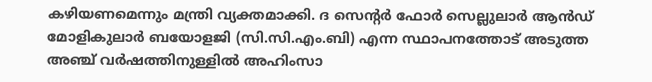കഴിയണമെന്നും മന്ത്രി വ്യക്തമാക്കി. ദ സെന്റർ ഫോർ സെല്ലുലാർ ആൻഡ് മോളികുലാർ ബയോളജി (സി.സി.എം.ബി) എന്ന സ്ഥാപനത്തോട് അടുത്ത അഞ്ച് വർഷത്തിനുള്ളിൽ അഹിംസാ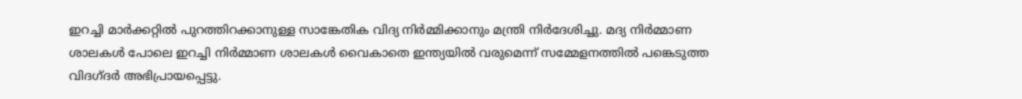ഇറച്ചി മാർക്കറ്റിൽ പുറത്തിറക്കാനുള്ള സാങ്കേതിക വിദ്യ നിർമ്മിക്കാനും മന്ത്രി നിർദേശിച്ചു. മദ്യ നിർമ്മാണ ശാലകൾ പോലെ ഇറച്ചി നിർമ്മാണ ശാലകൾ വൈകാതെ ഇന്ത്യയിൽ വരുമെന്ന് സമ്മേളനത്തിൽ പങ്കെടുത്ത വിദഗ്ദർ അഭിപ്രായപ്പെട്ടു.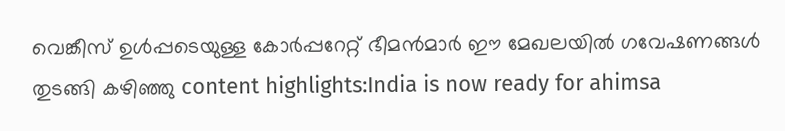വെങ്കീസ് ഉൾപ്പടെയുള്ള കോർപ്പറേറ്റ് ഭീമൻമാർ ഈ മേഖലയിൽ ഗവേഷണങ്ങൾ തുടങ്ങി കഴിഞ്ഞു content highlights:India is now ready for ahimsa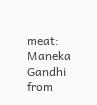meat: Maneka Gandhi
from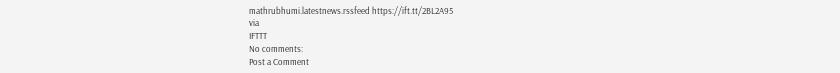mathrubhumi.latestnews.rssfeed https://ift.tt/2BL2A95
via
IFTTT
No comments:
Post a Comment